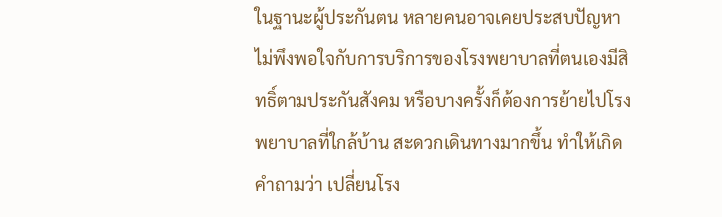ในฐานะผู้ประกันตน หลายคนอาจเคยประสบปัญหาไม่พึงพอใจกับการบริการของโรงพยาบาลที่ตนเองมีสิทธิ์ตามประกันสังคม หรือบางครั้งก็ต้องการย้ายไปโรงพยาบาลที่ใกล้บ้าน สะดวกเดินทางมากขึ้น ทำให้เกิดคำถามว่า เปลี่ยนโรง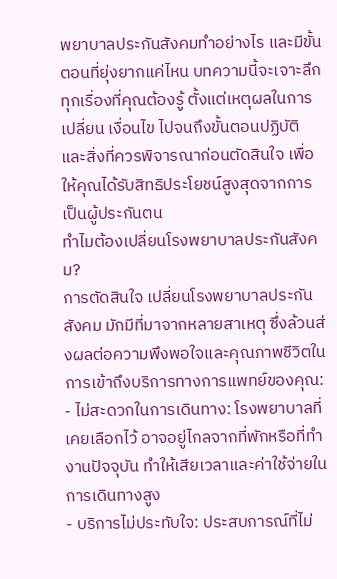พยาบาลประกันสังคมทำอย่างไร และมีขั้นตอนที่ยุ่งยากแค่ไหน บทความนี้จะเจาะลึกทุกเรื่องที่คุณต้องรู้ ตั้งแต่เหตุผลในการเปลี่ยน เงื่อนไข ไปจนถึงขั้นตอนปฏิบัติ และสิ่งที่ควรพิจารณาก่อนตัดสินใจ เพื่อให้คุณได้รับสิทธิประโยชน์สูงสุดจากการเป็นผู้ประกันตน
ทำไมต้องเปลี่ยนโรงพยาบาลประกันสังคม?
การตัดสินใจ เปลี่ยนโรงพยาบาลประกันสังคม มักมีที่มาจากหลายสาเหตุ ซึ่งล้วนส่งผลต่อความพึงพอใจและคุณภาพชีวิตในการเข้าถึงบริการทางการแพทย์ของคุณ:
- ไม่สะดวกในการเดินทาง: โรงพยาบาลที่เคยเลือกไว้ อาจอยู่ไกลจากที่พักหรือที่ทำงานปัจจุบัน ทำให้เสียเวลาและค่าใช้จ่ายในการเดินทางสูง
- บริการไม่ประทับใจ: ประสบการณ์ที่ไม่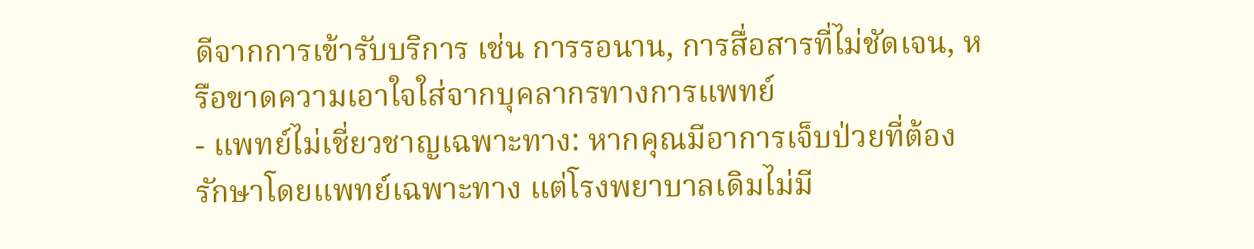ดีจากการเข้ารับบริการ เช่น การรอนาน, การสื่อสารที่ไม่ชัดเจน, หรือขาดความเอาใจใส่จากบุคลากรทางการแพทย์
- แพทย์ไม่เชี่ยวชาญเฉพาะทาง: หากคุณมีอาการเจ็บป่วยที่ต้องรักษาโดยแพทย์เฉพาะทาง แต่โรงพยาบาลเดิมไม่มี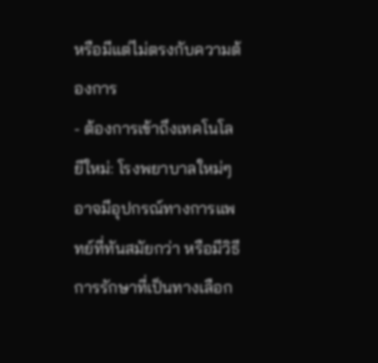หรือมีแต่ไม่ตรงกับความต้องการ
- ต้องการเข้าถึงเทคโนโลยีใหม่: โรงพยาบาลใหม่ๆ อาจมีอุปกรณ์ทางการแพทย์ที่ทันสมัยกว่า หรือมีวิธีการรักษาที่เป็นทางเลือก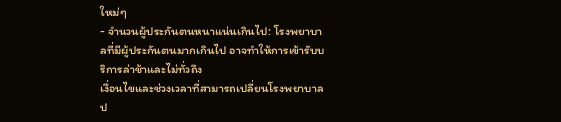ใหม่ๆ
- จำนวนผู้ประกันตนหนาแน่นเกินไป: โรงพยาบาลที่มีผู้ประกันตนมากเกินไป อาจทำให้การเข้ารับบริการล่าช้าและไม่ทั่วถึง
เงื่อนไขและช่วงเวลาที่สามารถเปลี่ยนโรงพยาบาลป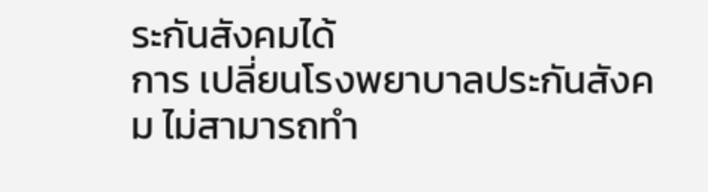ระกันสังคมได้
การ เปลี่ยนโรงพยาบาลประกันสังคม ไม่สามารถทำ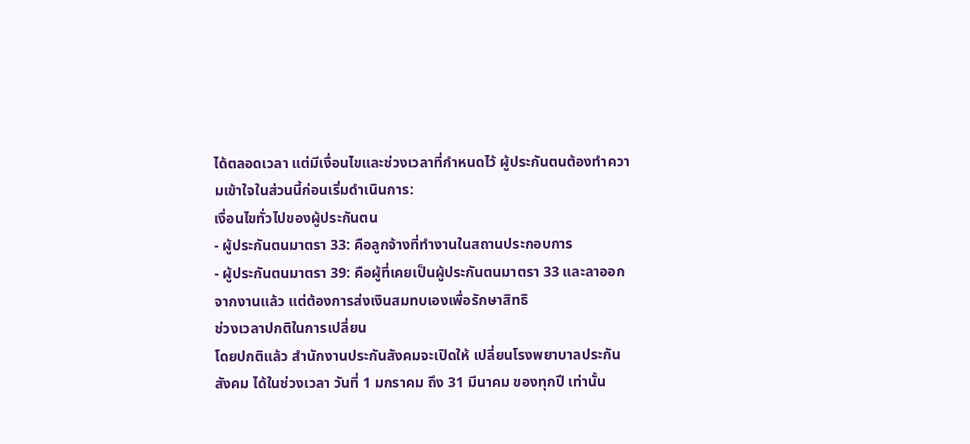ได้ตลอดเวลา แต่มีเงื่อนไขและช่วงเวลาที่กำหนดไว้ ผู้ประกันตนต้องทำความเข้าใจในส่วนนี้ก่อนเริ่มดำเนินการ:
เงื่อนไขทั่วไปของผู้ประกันตน
- ผู้ประกันตนมาตรา 33: คือลูกจ้างที่ทำงานในสถานประกอบการ
- ผู้ประกันตนมาตรา 39: คือผู้ที่เคยเป็นผู้ประกันตนมาตรา 33 และลาออกจากงานแล้ว แต่ต้องการส่งเงินสมทบเองเพื่อรักษาสิทธิ
ช่วงเวลาปกติในการเปลี่ยน
โดยปกติแล้ว สำนักงานประกันสังคมจะเปิดให้ เปลี่ยนโรงพยาบาลประกันสังคม ได้ในช่วงเวลา วันที่ 1 มกราคม ถึง 31 มีนาคม ของทุกปี เท่านั้น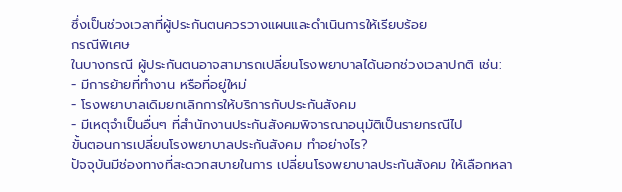ซึ่งเป็นช่วงเวลาที่ผู้ประกันตนควรวางแผนและดำเนินการให้เรียบร้อย
กรณีพิเศษ
ในบางกรณี ผู้ประกันตนอาจสามารถเปลี่ยนโรงพยาบาลได้นอกช่วงเวลาปกติ เช่น:
- มีการย้ายที่ทำงาน หรือที่อยู่ใหม่
- โรงพยาบาลเดิมยกเลิกการให้บริการกับประกันสังคม
- มีเหตุจำเป็นอื่นๆ ที่สำนักงานประกันสังคมพิจารณาอนุมัติเป็นรายกรณีไป
ขั้นตอนการเปลี่ยนโรงพยาบาลประกันสังคม ทำอย่างไร?
ปัจจุบันมีช่องทางที่สะดวกสบายในการ เปลี่ยนโรงพยาบาลประกันสังคม ให้เลือกหลา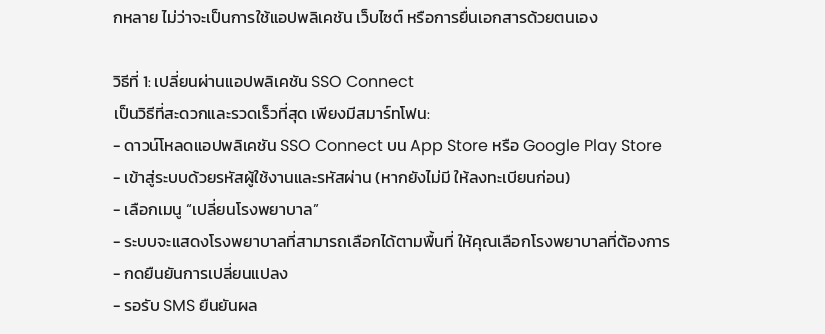กหลาย ไม่ว่าจะเป็นการใช้แอปพลิเคชัน เว็บไซต์ หรือการยื่นเอกสารด้วยตนเอง

วิธีที่ 1: เปลี่ยนผ่านแอปพลิเคชัน SSO Connect
เป็นวิธีที่สะดวกและรวดเร็วที่สุด เพียงมีสมาร์ทโฟน:
- ดาวน์โหลดแอปพลิเคชัน SSO Connect บน App Store หรือ Google Play Store
- เข้าสู่ระบบด้วยรหัสผู้ใช้งานและรหัสผ่าน (หากยังไม่มี ให้ลงทะเบียนก่อน)
- เลือกเมนู “เปลี่ยนโรงพยาบาล”
- ระบบจะแสดงโรงพยาบาลที่สามารถเลือกได้ตามพื้นที่ ให้คุณเลือกโรงพยาบาลที่ต้องการ
- กดยืนยันการเปลี่ยนแปลง
- รอรับ SMS ยืนยันผล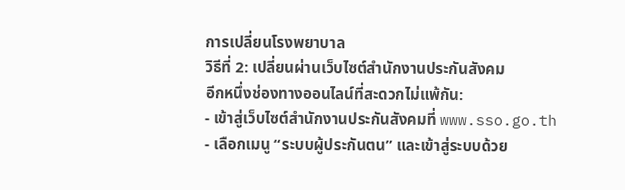การเปลี่ยนโรงพยาบาล
วิธีที่ 2: เปลี่ยนผ่านเว็บไซต์สำนักงานประกันสังคม
อีกหนึ่งช่องทางออนไลน์ที่สะดวกไม่แพ้กัน:
- เข้าสู่เว็บไซต์สำนักงานประกันสังคมที่ www.sso.go.th
- เลือกเมนู “ระบบผู้ประกันตน” และเข้าสู่ระบบด้วย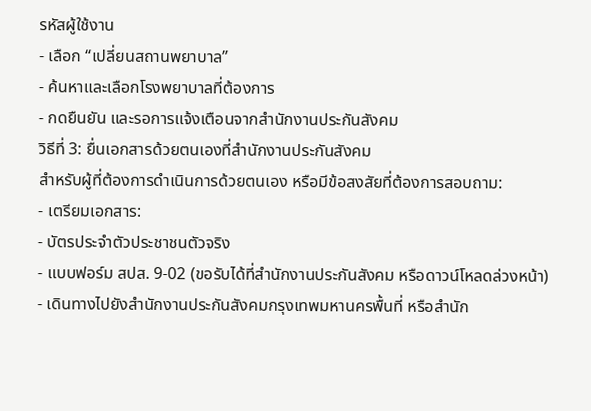รหัสผู้ใช้งาน
- เลือก “เปลี่ยนสถานพยาบาล”
- ค้นหาและเลือกโรงพยาบาลที่ต้องการ
- กดยืนยัน และรอการแจ้งเตือนจากสำนักงานประกันสังคม
วิธีที่ 3: ยื่นเอกสารด้วยตนเองที่สำนักงานประกันสังคม
สำหรับผู้ที่ต้องการดำเนินการด้วยตนเอง หรือมีข้อสงสัยที่ต้องการสอบถาม:
- เตรียมเอกสาร:
- บัตรประจำตัวประชาชนตัวจริง
- แบบฟอร์ม สปส. 9-02 (ขอรับได้ที่สำนักงานประกันสังคม หรือดาวน์โหลดล่วงหน้า)
- เดินทางไปยังสำนักงานประกันสังคมกรุงเทพมหานครพื้นที่ หรือสำนัก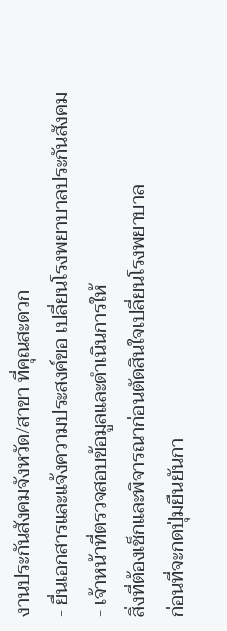งานประกันสังคมจังหวัด/สาขา ที่คุณสะดวก
- ยื่นเอกสารและแจ้งความประสงค์ขอ เปลี่ยนโรงพยาบาลประกันสังคม
- เจ้าหน้าที่ตรวจสอบข้อมูลและดำเนินการให้
สิ่งที่ต้องเช็กและพิจารณาก่อนตัดสินใจเปลี่ยนโรงพยาบาล
ก่อนที่จะกดปุ่มยืนยันกา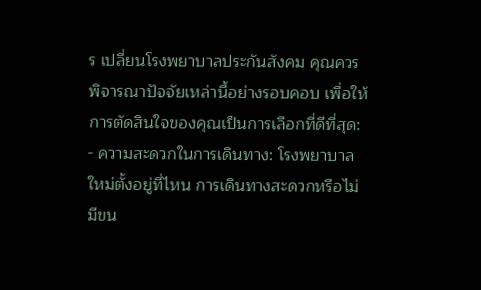ร เปลี่ยนโรงพยาบาลประกันสังคม คุณควรพิจารณาปัจจัยเหล่านี้อย่างรอบคอบ เพื่อให้การตัดสินใจของคุณเป็นการเลือกที่ดีที่สุด:
- ความสะดวกในการเดินทาง: โรงพยาบาลใหม่ตั้งอยู่ที่ไหน การเดินทางสะดวกหรือไม่ มีขน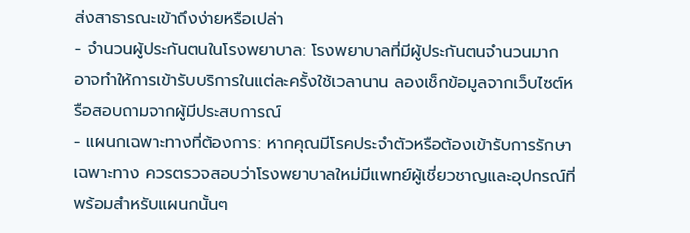ส่งสาธารณะเข้าถึงง่ายหรือเปล่า
- จำนวนผู้ประกันตนในโรงพยาบาล: โรงพยาบาลที่มีผู้ประกันตนจำนวนมาก อาจทำให้การเข้ารับบริการในแต่ละครั้งใช้เวลานาน ลองเช็กข้อมูลจากเว็บไซต์หรือสอบถามจากผู้มีประสบการณ์
- แผนกเฉพาะทางที่ต้องการ: หากคุณมีโรคประจำตัวหรือต้องเข้ารับการรักษาเฉพาะทาง ควรตรวจสอบว่าโรงพยาบาลใหม่มีแพทย์ผู้เชี่ยวชาญและอุปกรณ์ที่พร้อมสำหรับแผนกนั้นๆ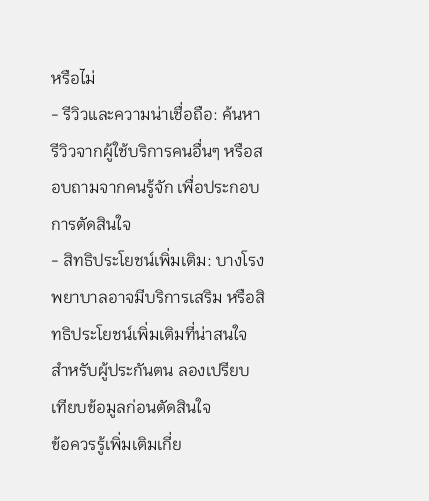หรือไม่
- รีวิวและความน่าเชื่อถือ: ค้นหารีวิวจากผู้ใช้บริการคนอื่นๆ หรือสอบถามจากคนรู้จัก เพื่อประกอบการตัดสินใจ
- สิทธิประโยชน์เพิ่มเติม: บางโรงพยาบาลอาจมีบริการเสริม หรือสิทธิประโยชน์เพิ่มเติมที่น่าสนใจสำหรับผู้ประกันตน ลองเปรียบเทียบข้อมูลก่อนตัดสินใจ
ข้อควรรู้เพิ่มเติมเกี่ย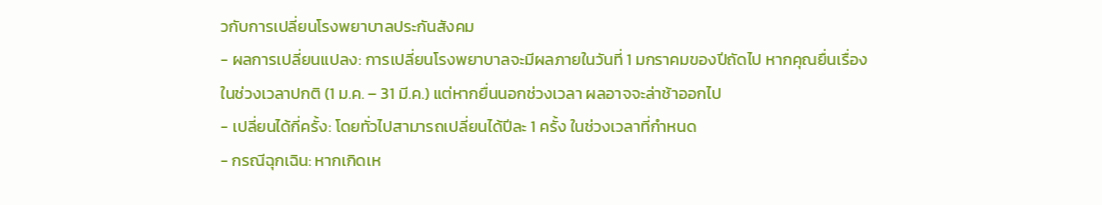วกับการเปลี่ยนโรงพยาบาลประกันสังคม
- ผลการเปลี่ยนแปลง: การเปลี่ยนโรงพยาบาลจะมีผลภายในวันที่ 1 มกราคมของปีถัดไป หากคุณยื่นเรื่องในช่วงเวลาปกติ (1 ม.ค. – 31 มี.ค.) แต่หากยื่นนอกช่วงเวลา ผลอาจจะล่าช้าออกไป
- เปลี่ยนได้กี่ครั้ง: โดยทั่วไปสามารถเปลี่ยนได้ปีละ 1 ครั้ง ในช่วงเวลาที่กำหนด
- กรณีฉุกเฉิน: หากเกิดเห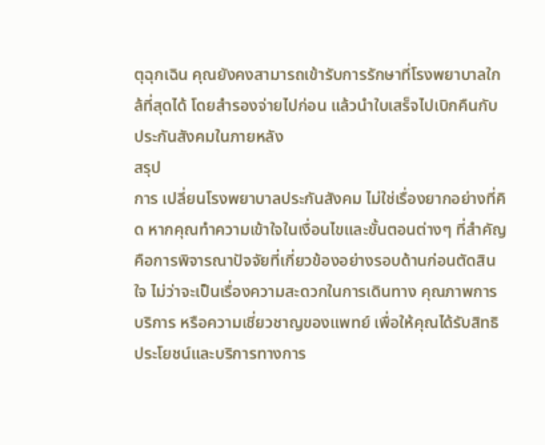ตุฉุกเฉิน คุณยังคงสามารถเข้ารับการรักษาที่โรงพยาบาลใกล้ที่สุดได้ โดยสำรองจ่ายไปก่อน แล้วนำใบเสร็จไปเบิกคืนกับประกันสังคมในภายหลัง
สรุป
การ เปลี่ยนโรงพยาบาลประกันสังคม ไม่ใช่เรื่องยากอย่างที่คิด หากคุณทำความเข้าใจในเงื่อนไขและขั้นตอนต่างๆ ที่สำคัญคือการพิจารณาปัจจัยที่เกี่ยวข้องอย่างรอบด้านก่อนตัดสินใจ ไม่ว่าจะเป็นเรื่องความสะดวกในการเดินทาง คุณภาพการบริการ หรือความเชี่ยวชาญของแพทย์ เพื่อให้คุณได้รับสิทธิประโยชน์และบริการทางการ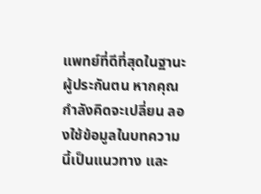แพทย์ที่ดีที่สุดในฐานะผู้ประกันตน หากคุณกำลังคิดจะเปลี่ยน ลองใช้ข้อมูลในบทความนี้เป็นแนวทาง และ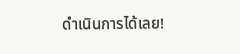ดำเนินการได้เลย!